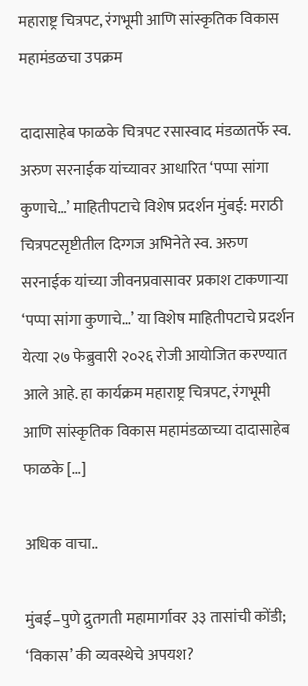महाराष्ट्र चित्रपट, रंगभूमी आणि सांस्कृतिक विकास महामंडळचा उपक्रम

दादासाहेब फाळके चित्रपट रसास्वाद मंडळातर्फे स्व. अरुण सरनाईक यांच्यावर आधारित ‘पप्पा सांगा कुणाचे…’ माहितीपटाचे विशेष प्रदर्शन मुंबई: मराठी चित्रपटसृष्टीतील दिग्गज अभिनेते स्व. अरुण सरनाईक यांच्या जीवनप्रवासावर प्रकाश टाकणाऱ्या ‘पप्पा सांगा कुणाचे…’ या विशेष माहितीपटाचे प्रदर्शन येत्या २७ फेब्रुवारी २०२६ रोजी आयोजित करण्यात आले आहे. हा कार्यक्रम महाराष्ट्र चित्रपट, रंगभूमी आणि सांस्कृतिक विकास महामंडळाच्या दादासाहेब फाळके […]

अधिक वाचा..

मुंबई–पुणे द्रुतगती महामार्गावर ३३ तासांची कोंडी; ‘विकास’ की व्यवस्थेचे अपयश?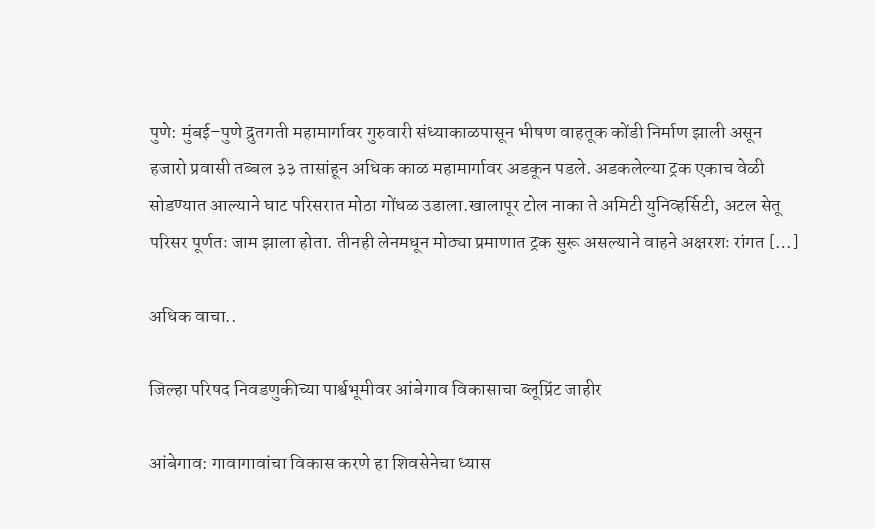पुणे: मुंबई–पुणे द्रुतगती महामार्गावर गुरुवारी संध्याकाळपासून भीषण वाहतूक कोंडी निर्माण झाली असून हजारो प्रवासी तब्बल ३३ तासांहून अधिक काळ महामार्गावर अडकून पडले. अडकलेल्या ट्रक एकाच वेळी सोडण्यात आल्याने घाट परिसरात मोठा गोंधळ उडाला.खालापूर टोल नाका ते अमिटी युनिव्हर्सिटी, अटल सेतू परिसर पूर्णतः जाम झाला होता. तीनही लेनमधून मोठ्या प्रमाणात ट्रक सुरू असल्याने वाहने अक्षरशः रांगत […]

अधिक वाचा..

जिल्हा परिषद निवडणुकीच्या पार्श्वभूमीवर आंबेगाव विकासाचा ब्लूप्रिंट जाहीर

आंबेगाव: गावागावांचा विकास करणे हा शिवसेनेचा ध्यास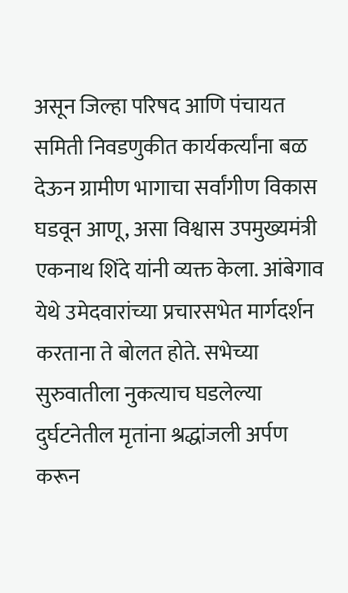असून जिल्हा परिषद आणि पंचायत समिती निवडणुकीत कार्यकर्त्यांना बळ देऊन ग्रामीण भागाचा सर्वांगीण विकास घडवून आणू, असा विश्वास उपमुख्यमंत्री एकनाथ शिंदे यांनी व्यक्त केला. आंबेगाव येथे उमेदवारांच्या प्रचारसभेत मार्गदर्शन करताना ते बोलत होते. सभेच्या सुरुवातीला नुकत्याच घडलेल्या दुर्घटनेतील मृतांना श्रद्धांजली अर्पण करून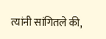त्यांनी सांगितले की,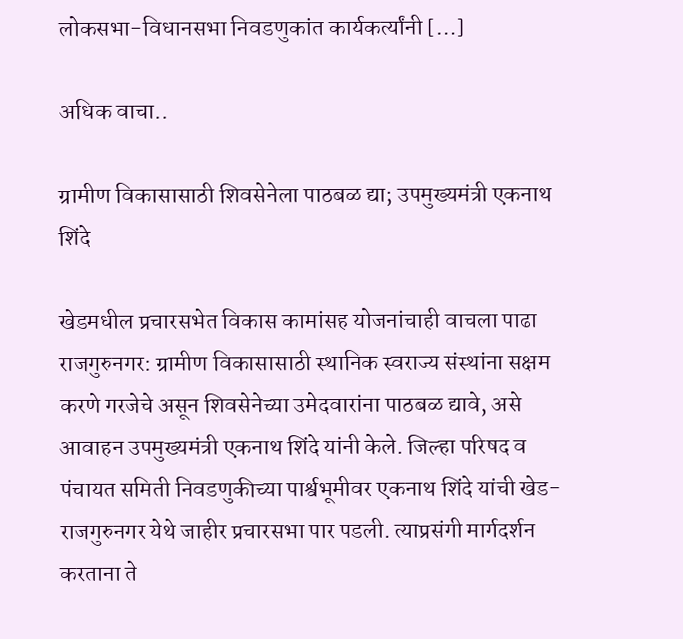लोकसभा-विधानसभा निवडणुकांत कार्यकर्त्यांनी […]

अधिक वाचा..

ग्रामीण विकासासाठी शिवसेनेला पाठबळ द्या; उपमुख्यमंत्री एकनाथ शिंदे

खेडमधील प्रचारसभेत विकास कामांसह योजनांचाही वाचला पाढा राजगुरुनगर: ग्रामीण विकासासाठी स्थानिक स्वराज्य संस्थांना सक्षम करणे गरजेचे असून शिवसेनेच्या उमेदवारांना पाठबळ द्यावे, असे आवाहन उपमुख्यमंत्री एकनाथ शिंदे यांनी केले. जिल्हा परिषद व पंचायत समिती निवडणुकीच्या पार्श्वभूमीवर एकनाथ शिंदे यांची खेड-राजगुरुनगर येथे जाहीर प्रचारसभा पार पडली. त्याप्रसंगी मार्गदर्शन करताना ते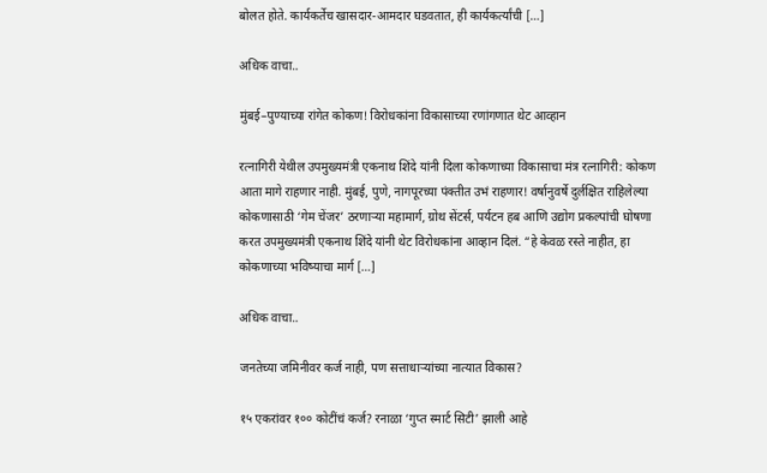बोलत होते. कार्यकर्तेच खासदार-आमदार घडवतात, ही कार्यकर्त्यांची […]

अधिक वाचा..

मुंबई–पुण्याच्या रांगेत कोकण! विरोधकांना विकासाच्या रणांगणात थेट आव्हान

रत्नागिरी येथील उपमुख्यमंत्री एकनाथ शिंदे यांनी दिला कोकणाच्या विकासाचा मंत्र रत्नागिरी: कोकण आता मागे राहणार नाही. मुंबई, पुणे, नागपूरच्या पंक्तीत उभं राहणार! वर्षानुवर्षे दुर्लक्षित राहिलेल्या कोकणासाठी ‘गेम चेंजर’ ठरणाऱ्या महामार्ग, ग्रोथ सेंटर्स, पर्यटन हब आणि उद्योग प्रकल्पांची घोषणा करत उपमुख्यमंत्री एकनाथ शिंदे यांनी थेट विरोधकांना आव्हान दिलं. “हे केवळ रस्ते नाहीत, हा कोकणाच्या भविष्याचा मार्ग […]

अधिक वाचा..

जनतेच्या जमिनीवर कर्ज नाही, पण सत्ताधाऱ्यांच्या नात्यात विकास?

१५ एकरांवर १०० कोटींचं कर्ज? रनाळा ‘गुप्त स्मार्ट सिटी’ झाली आहे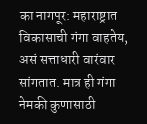का नागपूर: महाराष्ट्रात विकासाची गंगा वाहतेय, असं सत्ताधारी वारंवार सांगतात. मात्र ही गंगा नेमकी कुणासाठी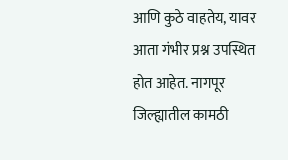आणि कुठे वाहतेय, यावर आता गंभीर प्रश्न उपस्थित होत आहेत. नागपूर जिल्ह्यातील कामठी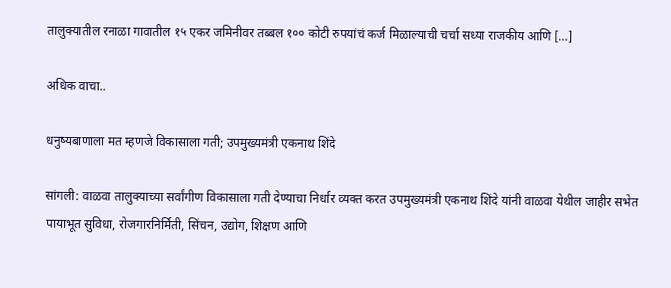तालुक्यातील रनाळा गावातील १५ एकर जमिनीवर तब्बल १०० कोटी रुपयांचं कर्ज मिळाल्याची चर्चा सध्या राजकीय आणि […]

अधिक वाचा..

धनुष्यबाणाला मत म्हणजे विकासाला गती; उपमुख्यमंत्री एकनाथ शिंदे

सांगली: वाळवा तालुक्याच्या सर्वांगीण विकासाला गती देण्याचा निर्धार व्यक्त करत उपमुख्यमंत्री एकनाथ शिंदे यांनी वाळवा येथील जाहीर सभेत पायाभूत सुविधा, रोजगारनिर्मिती, सिंचन, उद्योग, शिक्षण आणि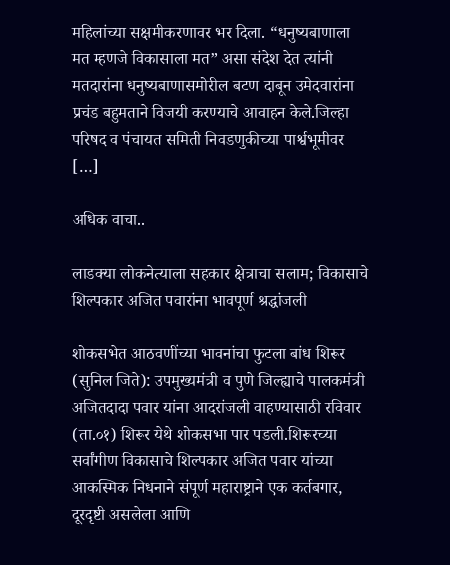महिलांच्या सक्षमीकरणावर भर दिला. “धनुष्यबाणाला मत म्हणजे विकासाला मत” असा संदेश देत त्यांनी मतदारांना धनुष्यबाणासमोरील बटण दाबून उमेदवारांना प्रचंड बहुमताने विजयी करण्याचे आवाहन केले.जिल्हा परिषद व पंचायत समिती निवडणुकीच्या पार्श्वभूमीवर […]

अधिक वाचा..

लाडक्या लोकनेत्याला सहकार क्षेत्राचा सलाम; विकासाचे शिल्पकार अजित पवारांना भावपूर्ण श्रद्धांजली

शोकसभेत आठवणींच्या भावनांचा फुटला बांध शिरूर (सुनिल जिते): उपमुख्यमंत्री व पुणे जिल्ह्याचे पालकमंत्री अजितदादा पवार यांना आदरांजली वाहण्यासाठी रविवार (ता.०१) शिरूर येथे शोकसभा पार पडली.शिरूरच्या सर्वांगीण विकासाचे शिल्पकार अजित पवार यांच्या आकस्मिक निधनाने संपूर्ण महाराष्ट्राने एक कर्तबगार, दूरदृष्टी असलेला आणि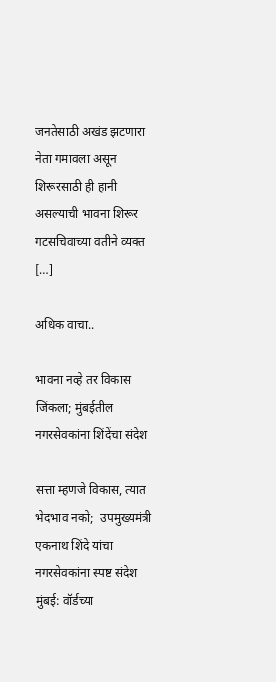जनतेसाठी अखंड झटणारा नेता गमावला असून शिरूरसाठी ही हानी असल्याची भावना शिरूर गटसचिवाच्या वतीने व्यक्त […]

अधिक वाचा..

भावना नव्हे तर विकास जिंकला; मुंबईतील नगरसेवकांना शिंदेंचा संदेश

सत्ता म्हणजे विकास, त्यात भेदभाव नको;  उपमुख्यमंत्री एकनाथ शिंदे यांचा नगरसेवकांना स्पष्ट संदेश मुंबई: वॉर्डच्या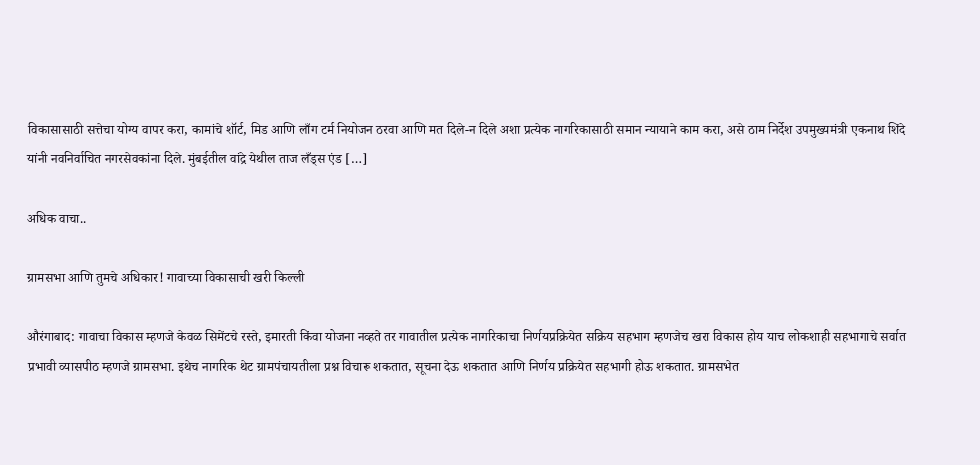विकासासाठी सत्तेचा योग्य वापर करा, कामांचे शॉर्ट, मिड आणि लाँग टर्म नियोजन ठरवा आणि मत दिले-न दिले अशा प्रत्येक नागरिकासाठी समान न्यायाने काम करा, असे ठाम निर्देश उपमुख्यमंत्री एकनाथ शिंदे यांनी नवनिर्वाचित नगरसेवकांना दिले. मुंबईतील वांद्रे येथील ताज लँड्स एंड […]

अधिक वाचा..

ग्रामसभा आणि तुमचे अधिकार! गावाच्या विकासाची खरी किल्ली

औरंगाबाद: गावाचा विकास म्हणजे केवळ सिमेंटचे रस्ते, इमारती किंवा योजना नव्हते तर गावातील प्रत्येक नागरिकाचा निर्णयप्रक्रियेत सक्रिय सहभाग म्हणजेच खरा विकास होय याच लोकशाही सहभागाचे सर्वात प्रभावी व्यासपीठ म्हणजे ग्रामसभा. इथेच नागरिक थेट ग्रामपंचायतीला प्रश्न विचारू शकतात, सूचना देऊ शकतात आणि निर्णय प्रक्रियेत सहभागी होऊ शकतात. ग्रामसभेत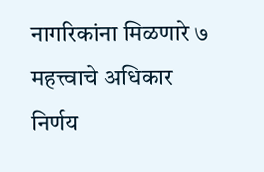नागरिकांना मिळणारे ७ महत्त्वाचे अधिकार निर्णय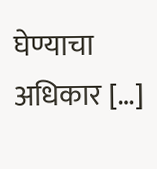घेण्याचा अधिकार […]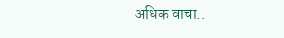अधिक वाचा..